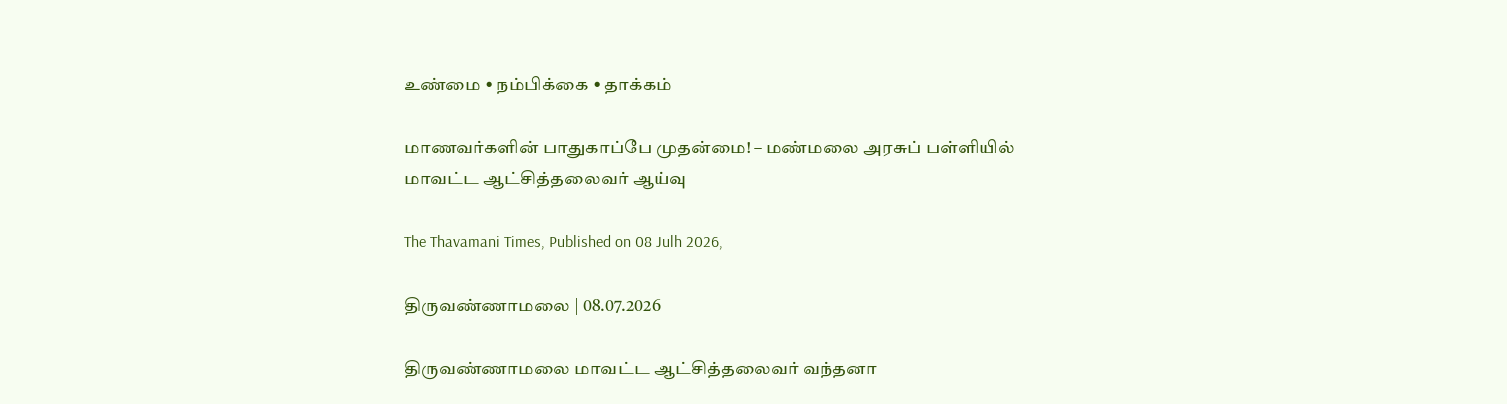உண்மை • நம்பிக்கை • தாக்கம்

மாணவர்களின் பாதுகாப்பே முதன்மை! – மண்மலை அரசுப் பள்ளியில்  மாவட்ட ஆட்சித்தலைவர் ஆய்வு

The Thavamani Times, Published on 08 Julh 2026,

திருவண்ணாமலை | 08.07.2026

திருவண்ணாமலை மாவட்ட ஆட்சித்தலைவர் வந்தனா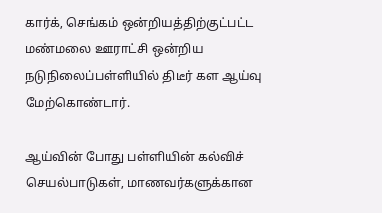கார்க், செங்கம் ஒன்றியத்திற்குட்பட்ட மண்மலை ஊராட்சி ஒன்றிய நடுநிலைப்பள்ளியில் திடீர் கள ஆய்வு மேற்கொண்டார்.

ஆய்வின் போது பள்ளியின் கல்விச் செயல்பாடுகள், மாணவர்களுக்கான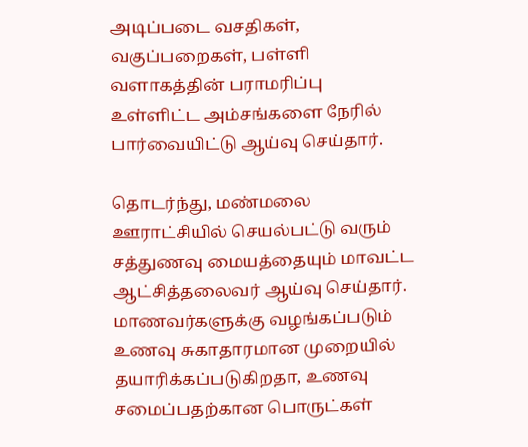அடிப்படை வசதிகள், வகுப்பறைகள், பள்ளி வளாகத்தின் பராமரிப்பு உள்ளிட்ட அம்சங்களை நேரில் பார்வையிட்டு ஆய்வு செய்தார்.

தொடர்ந்து, மண்மலை ஊராட்சியில் செயல்பட்டு வரும் சத்துணவு மையத்தையும் மாவட்ட ஆட்சித்தலைவர் ஆய்வு செய்தார். மாணவர்களுக்கு வழங்கப்படும் உணவு சுகாதாரமான முறையில் தயாரிக்கப்படுகிறதா, உணவு சமைப்பதற்கான பொருட்கள்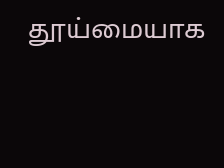தூய்மையாக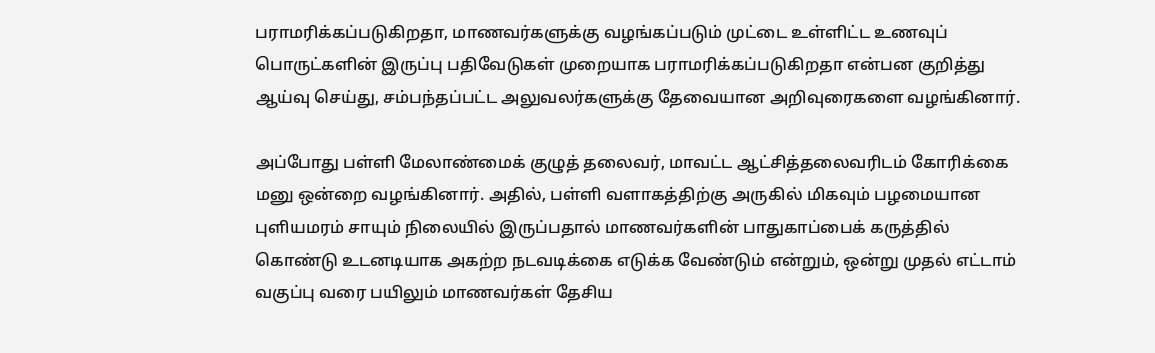பராமரிக்கப்படுகிறதா, மாணவர்களுக்கு வழங்கப்படும் முட்டை உள்ளிட்ட உணவுப் பொருட்களின் இருப்பு பதிவேடுகள் முறையாக பராமரிக்கப்படுகிறதா என்பன குறித்து ஆய்வு செய்து, சம்பந்தப்பட்ட அலுவலர்களுக்கு தேவையான அறிவுரைகளை வழங்கினார்.

அப்போது பள்ளி மேலாண்மைக் குழுத் தலைவர், மாவட்ட ஆட்சித்தலைவரிடம் கோரிக்கை மனு ஒன்றை வழங்கினார். அதில், பள்ளி வளாகத்திற்கு அருகில் மிகவும் பழமையான புளியமரம் சாயும் நிலையில் இருப்பதால் மாணவர்களின் பாதுகாப்பைக் கருத்தில் கொண்டு உடனடியாக அகற்ற நடவடிக்கை எடுக்க வேண்டும் என்றும், ஒன்று முதல் எட்டாம் வகுப்பு வரை பயிலும் மாணவர்கள் தேசிய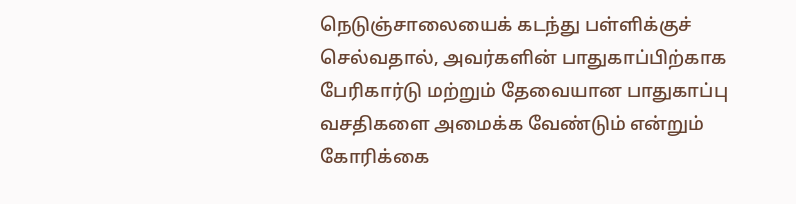நெடுஞ்சாலையைக் கடந்து பள்ளிக்குச் செல்வதால், அவர்களின் பாதுகாப்பிற்காக பேரிகார்டு மற்றும் தேவையான பாதுகாப்பு வசதிகளை அமைக்க வேண்டும் என்றும் கோரிக்கை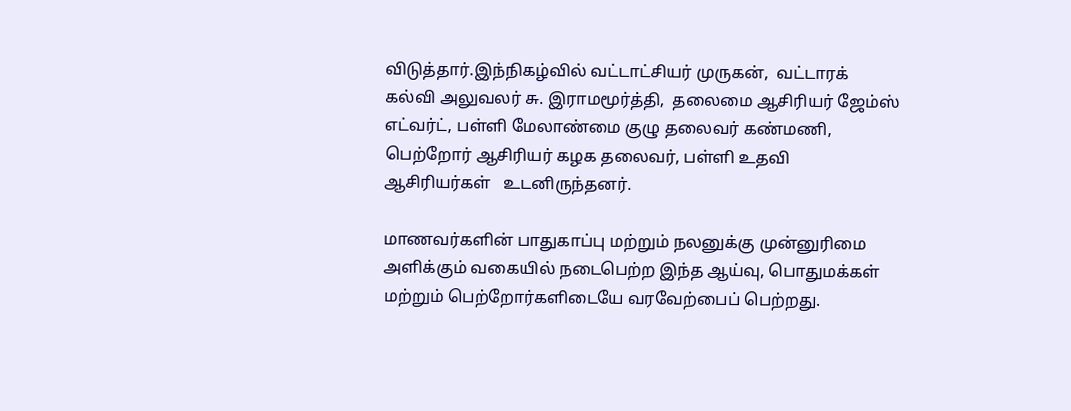விடுத்தார்.இந்நிகழ்வில் வட்டாட்சியர் முருகன்,  வட்டாரக் கல்வி அலுவலர் சு. இராமமூர்த்தி,  தலைமை ஆசிரியர் ஜேம்ஸ் எட்வர்ட், பள்ளி மேலாண்மை குழு தலைவர் கண்மணி, பெற்றோர் ஆசிரியர் கழக தலைவர், பள்ளி உதவி ஆசிரியர்கள்   உடனிருந்தனர்.

மாணவர்களின் பாதுகாப்பு மற்றும் நலனுக்கு முன்னுரிமை அளிக்கும் வகையில் நடைபெற்ற இந்த ஆய்வு, பொதுமக்கள் மற்றும் பெற்றோர்களிடையே வரவேற்பைப் பெற்றது.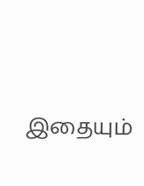இதையும்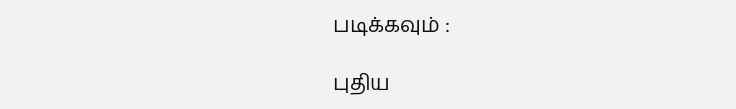படிக்கவும் :

புதிய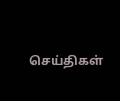செய்திகள்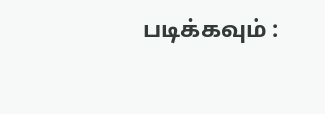படிக்கவும் :